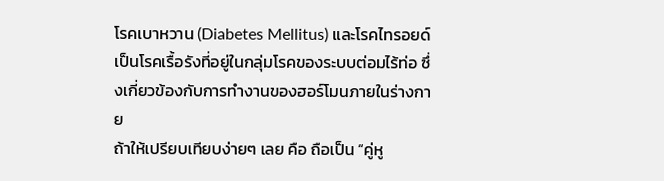โรคเบาหวาน (Diabetes Mellitus) และโรคไทรอยด์ เป็นโรคเรื้อรังที่อยู่ในกลุ่มโรคของระบบต่อมไร้ท่อ ซึ่งเกี่ยวข้องกับการทำงานของฮอร์โมนภายในร่างกาย
ถ้าให้เปรียบเทียบง่ายๆ เลย คือ ถือเป็น “คู่หู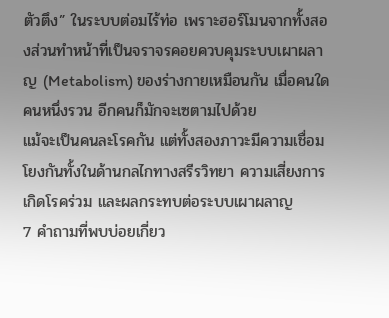ตัวตึง” ในระบบต่อมไร้ท่อ เพราะฮอร์โมนจากทั้งสองส่วนทำหน้าที่เป็นจราจรคอยควบคุมระบบเผาผลาญ (Metabolism) ของร่างกายเหมือนกัน เมื่อคนใดคนหนึ่งรวน อีกคนก็มักจะเซตามไปด้วย
แม้จะเป็นคนละโรคกัน แต่ทั้งสองภาวะมีความเชื่อมโยงกันทั้งในด้านกลไกทางสรีรวิทยา ความเสี่ยงการเกิดโรคร่วม และผลกระทบต่อระบบเผาผลาญ
7 คำถามที่พบบ่อยเกี่ยว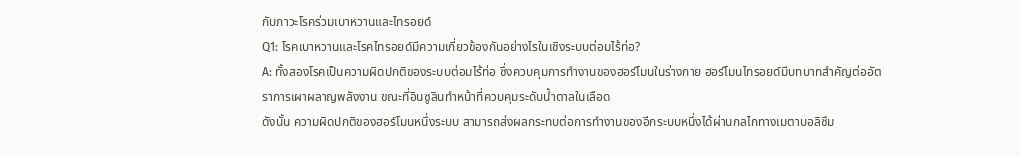กับภาวะโรคร่วมเบาหวานและไทรอยด์
Q1: โรคเบาหวานและโรคไทรอยด์มีความเกี่ยวข้องกันอย่างไรในเชิงระบบต่อมไร้ท่อ?
A: ทั้งสองโรคเป็นความผิดปกติของระบบต่อมไร้ท่อ ซึ่งควบคุมการทำงานของฮอร์โมนในร่างกาย ฮอร์โมนไทรอยด์มีบทบาทสำคัญต่ออัตราการเผาผลาญพลังงาน ขณะที่อินซูลินทำหน้าที่ควบคุมระดับน้ำตาลในเลือด
ดังนั้น ความผิดปกติของฮอร์โมนหนึ่งระบบ สามารถส่งผลกระทบต่อการทำงานของอีกระบบหนึ่งได้ผ่านกลไกทางเมตาบอลิซึม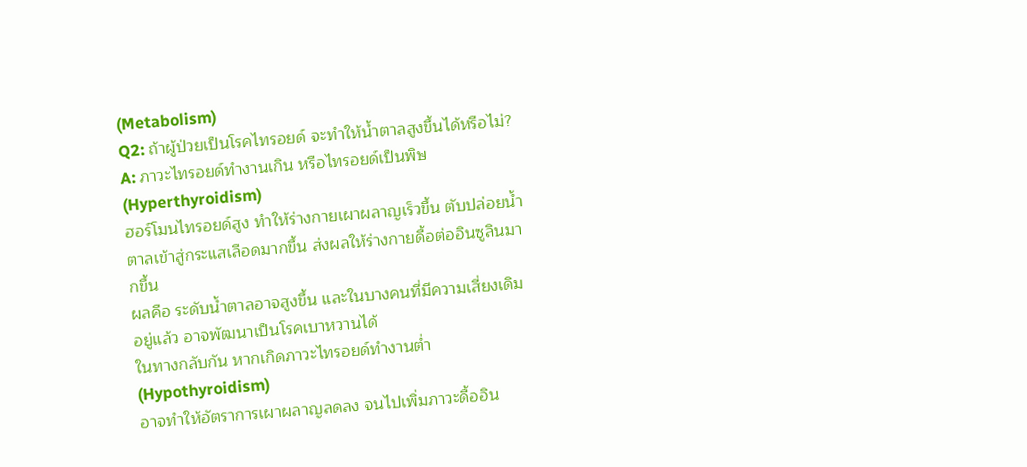(Metabolism)
Q2: ถ้าผู้ป่วยเป็นโรคไทรอยด์ จะทำให้น้ำตาลสูงขึ้นได้หรือไม่?
A: ภาวะไทรอยด์ทำงานเกิน หรือไทรอยด์เป็นพิษ (Hyperthyroidism)
ฮอร์โมนไทรอยด์สูง ทำให้ร่างกายเผาผลาญเร็วขึ้น ตับปล่อยน้ำตาลเข้าสู่กระแสเลือดมากขึ้น ส่งผลให้ร่างกายดื้อต่ออินซูลินมากขึ้น
ผลคือ ระดับน้ำตาลอาจสูงขึ้น และในบางคนที่มีความเสี่ยงเดิมอยู่แล้ว อาจพัฒนาเป็นโรคเบาหวานได้
ในทางกลับกัน หากเกิดภาวะไทรอยด์ทำงานต่ำ (Hypothyroidism)
อาจทำให้อัตราการเผาผลาญลดลง จนไปเพิ่มภาวะดื้ออิน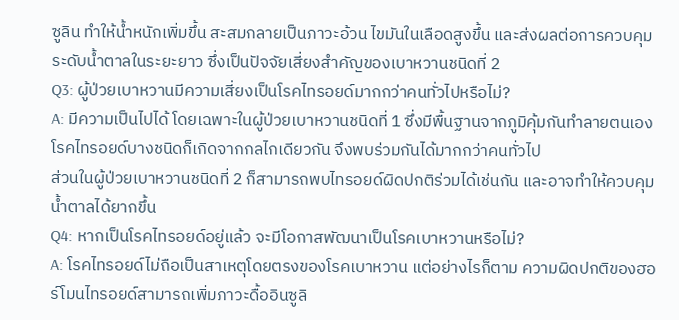ซูลิน ทำให้น้ำหนักเพิ่มขึ้น สะสมกลายเป็นภาวะอ้วน ไขมันในเลือดสูงขึ้น และส่งผลต่อการควบคุมระดับน้ำตาลในระยะยาว ซึ่งเป็นปัจจัยเสี่ยงสำคัญของเบาหวานชนิดที่ 2
Q3: ผู้ป่วยเบาหวานมีความเสี่ยงเป็นโรคไทรอยด์มากกว่าคนทั่วไปหรือไม่?
A: มีความเป็นไปได้ โดยเฉพาะในผู้ป่วยเบาหวานชนิดที่ 1 ซึ่งมีพื้นฐานจากภูมิคุ้มกันทำลายตนเอง โรคไทรอยด์บางชนิดก็เกิดจากกลไกเดียวกัน จึงพบร่วมกันได้มากกว่าคนทั่วไป
ส่วนในผู้ป่วยเบาหวานชนิดที่ 2 ก็สามารถพบไทรอยด์ผิดปกติร่วมได้เช่นกัน และอาจทำให้ควบคุมน้ำตาลได้ยากขึ้น
Q4: หากเป็นโรคไทรอยด์อยู่แล้ว จะมีโอกาสพัฒนาเป็นโรคเบาหวานหรือไม่?
A: โรคไทรอยด์ไม่ถือเป็นสาเหตุโดยตรงของโรคเบาหวาน แต่อย่างไรก็ตาม ความผิดปกติของฮอร์โมนไทรอยด์สามารถเพิ่มภาวะดื้ออินซูลิ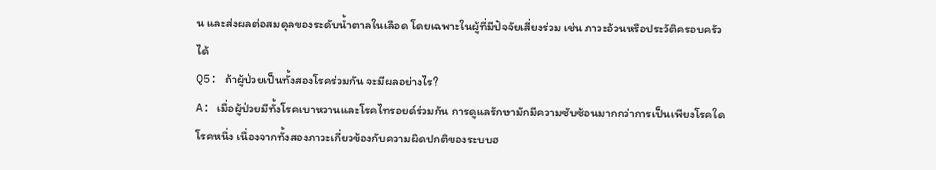น และส่งผลต่อสมดุลของระดับน้ำตาลในเลือด โดยเฉพาะในผู้ที่มีปัจจัยเสี่ยงร่วม เช่น ภาวะอ้วนหรือประวัติครอบครัวได้
Q5: ถ้าผู้ป่วยเป็นทั้งสองโรคร่วมกัน จะมีผลอย่างไร?
A: เมื่อผู้ป่วยมีทั้งโรคเบาหวานและโรคไทรอยด์ร่วมกัน การดูแลรักษามักมีความซับซ้อนมากกว่าการเป็นเพียงโรคใดโรคหนึ่ง เนื่องจากทั้งสองภาวะเกี่ยวข้องกับความผิดปกติของระบบฮ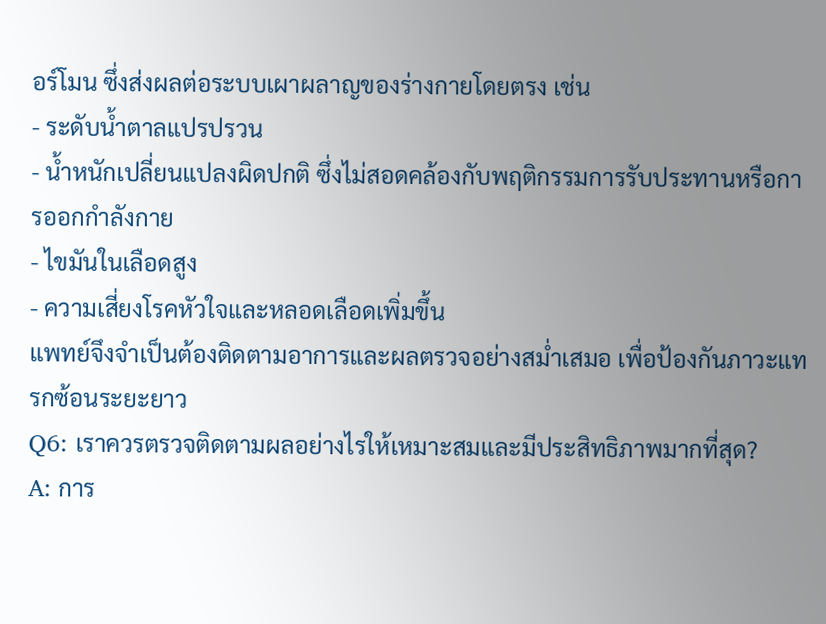อร์โมน ซึ่งส่งผลต่อระบบเผาผลาญของร่างกายโดยตรง เช่น
- ระดับน้ำตาลแปรปรวน
- น้ำหนักเปลี่ยนแปลงผิดปกติ ซึ่งไม่สอดคล้องกับพฤติกรรมการรับประทานหรือการออกกำลังกาย
- ไขมันในเลือดสูง
- ความเสี่ยงโรคหัวใจและหลอดเลือดเพิ่มขึ้น
แพทย์จึงจำเป็นต้องติดตามอาการและผลตรวจอย่างสม่ำเสมอ เพื่อป้องกันภาวะแทรกซ้อนระยะยาว
Q6: เราควรตรวจติดตามผลอย่างไรให้เหมาะสมและมีประสิทธิภาพมากที่สุด?
A: การ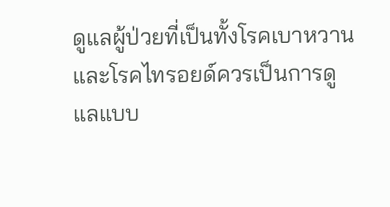ดูแลผู้ป่วยที่เป็นทั้งโรคเบาหวานและโรคไทรอยด์ควรเป็นการดูแลแบบ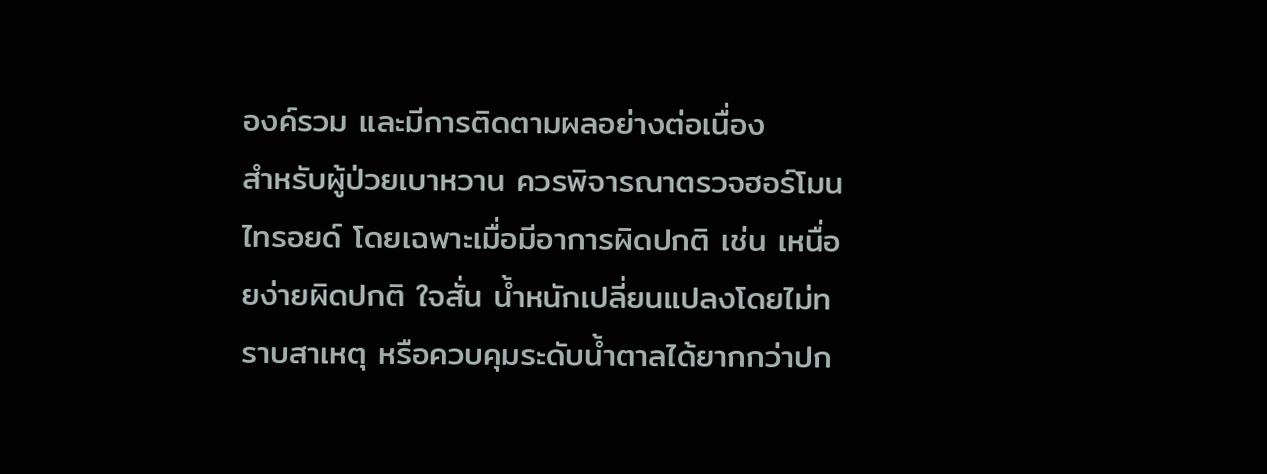องค์รวม และมีการติดตามผลอย่างต่อเนื่อง
สำหรับผู้ป่วยเบาหวาน ควรพิจารณาตรวจฮอร์โมนไทรอยด์ โดยเฉพาะเมื่อมีอาการผิดปกติ เช่น เหนื่อยง่ายผิดปกติ ใจสั่น น้ำหนักเปลี่ยนแปลงโดยไม่ทราบสาเหตุ หรือควบคุมระดับน้ำตาลได้ยากกว่าปก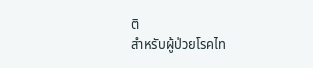ติ
สำหรับผู้ป่วยโรคไท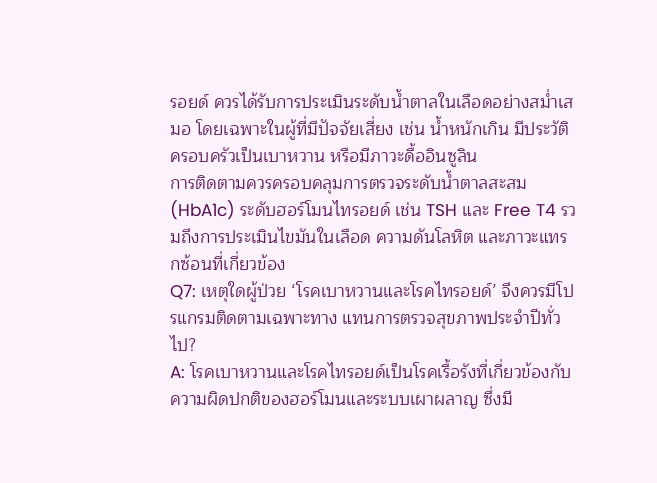รอยด์ ควรได้รับการประเมินระดับน้ำตาลในเลือดอย่างสม่ำเสมอ โดยเฉพาะในผู้ที่มีปัจจัยเสี่ยง เช่น น้ำหนักเกิน มีประวัติครอบครัวเป็นเบาหวาน หรือมีภาวะดื้ออินซูลิน
การติดตามควรครอบคลุมการตรวจระดับน้ำตาลสะสม (HbA1c) ระดับฮอร์โมนไทรอยด์ เช่น TSH และ Free T4 รวมถึงการประเมินไขมันในเลือด ความดันโลหิต และภาวะแทรกซ้อนที่เกี่ยวข้อง
Q7: เหตุใดผู้ป่วย ‘โรคเบาหวานและโรคไทรอยด์’ จึงควรมีโปรแกรมติดตามเฉพาะทาง แทนการตรวจสุขภาพประจำปีทั่วไป?
A: โรคเบาหวานและโรคไทรอยด์เป็นโรคเรื้อรังที่เกี่ยวข้องกับความผิดปกติของฮอร์โมนและระบบเผาผลาญ ซึ่งมี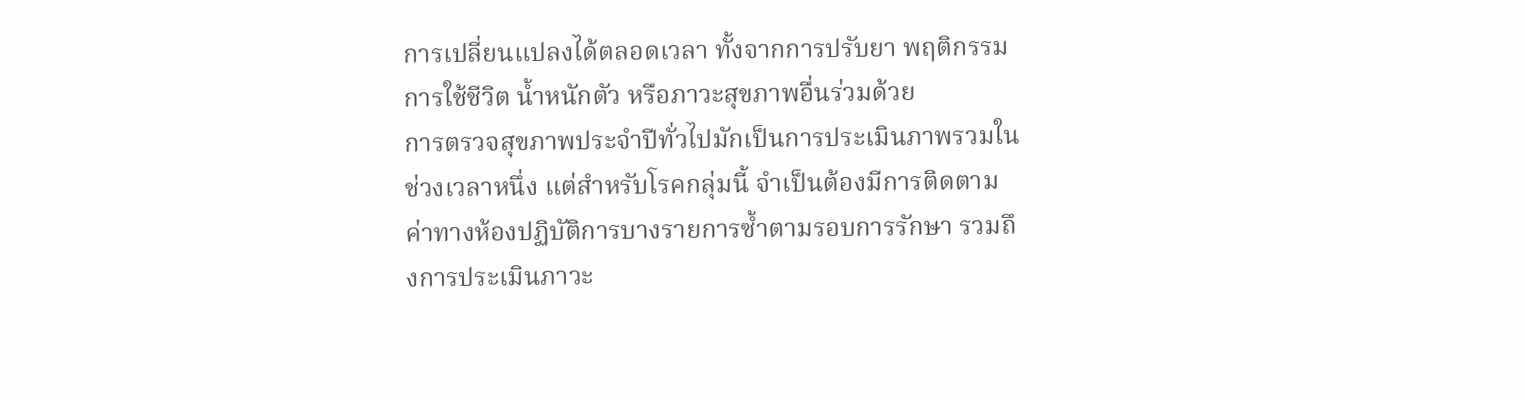การเปลี่ยนแปลงได้ตลอดเวลา ทั้งจากการปรับยา พฤติกรรมการใช้ชีวิต น้ำหนักตัว หรือภาวะสุขภาพอื่นร่วมด้วย
การตรวจสุขภาพประจำปีทั่วไปมักเป็นการประเมินภาพรวมในช่วงเวลาหนึ่ง แต่สำหรับโรคกลุ่มนี้ จำเป็นต้องมีการติดตามค่าทางห้องปฏิบัติการบางรายการซ้ำตามรอบการรักษา รวมถึงการประเมินภาวะ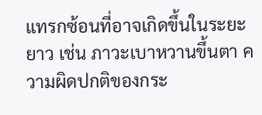แทรกซ้อนที่อาจเกิดขึ้นในระยะยาว เช่น ภาวะเบาหวานขึ้นตา ความผิดปกติของกระ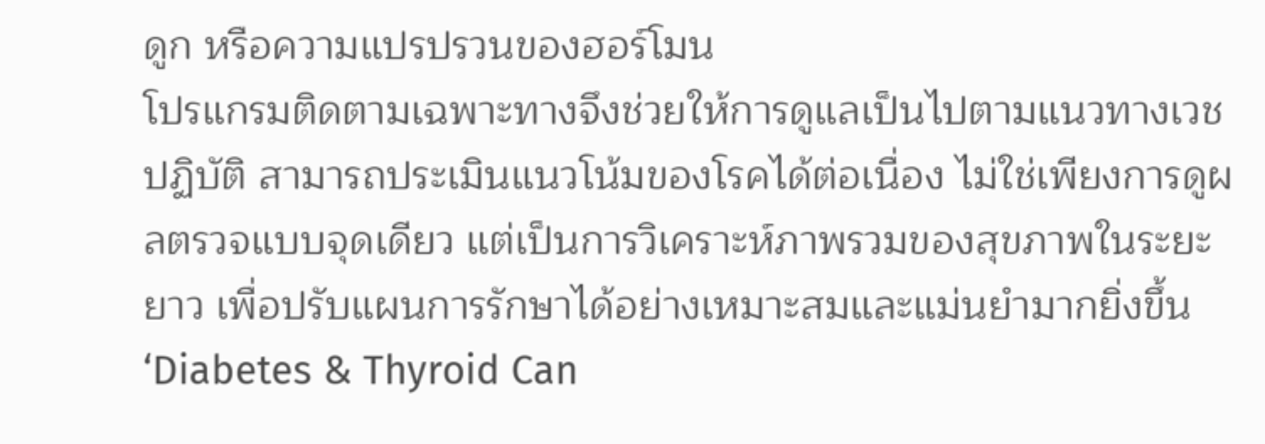ดูก หรือความแปรปรวนของฮอร์โมน
โปรแกรมติดตามเฉพาะทางจึงช่วยให้การดูแลเป็นไปตามแนวทางเวชปฏิบัติ สามารถประเมินแนวโน้มของโรคได้ต่อเนื่อง ไม่ใช่เพียงการดูผลตรวจแบบจุดเดียว แต่เป็นการวิเคราะห์ภาพรวมของสุขภาพในระยะยาว เพื่อปรับแผนการรักษาได้อย่างเหมาะสมและแม่นยำมากยิ่งขึ้น
‘Diabetes & Thyroid Can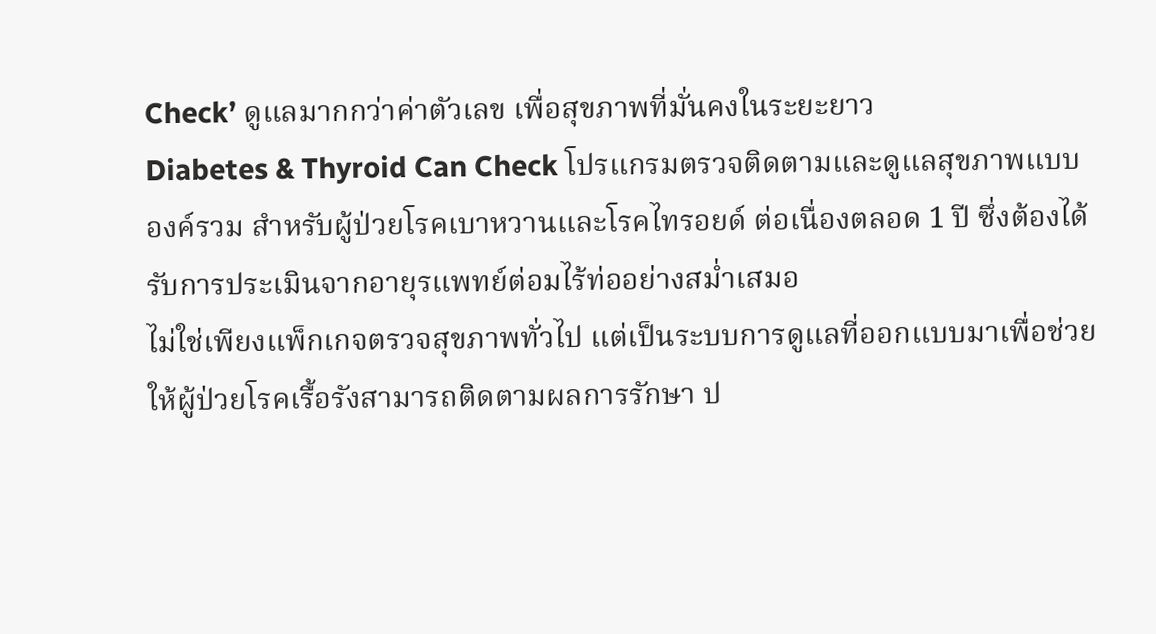Check’ ดูแลมากกว่าค่าตัวเลข เพื่อสุขภาพที่มั่นคงในระยะยาว
Diabetes & Thyroid Can Check โปรแกรมตรวจติดตามและดูแลสุขภาพแบบองค์รวม สำหรับผู้ป่วยโรคเบาหวานและโรคไทรอยด์ ต่อเนื่องตลอด 1 ปี ซึ่งต้องได้รับการประเมินจากอายุรแพทย์ต่อมไร้ท่ออย่างสม่ำเสมอ
ไม่ใช่เพียงแพ็กเกจตรวจสุขภาพทั่วไป แต่เป็นระบบการดูแลที่ออกแบบมาเพื่อช่วยให้ผู้ป่วยโรคเรื้อรังสามารถติดตามผลการรักษา ป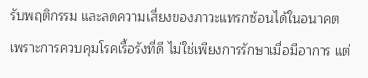รับพฤติกรรม และลดความเสี่ยงของภาวะแทรกซ้อนได้ในอนาคต
เพราะการควบคุมโรคเรื้อรังที่ดี ไม่ใช่เพียงการรักษาเมื่อมีอาการ แต่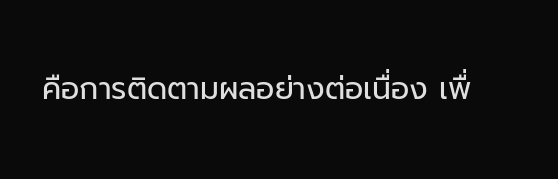คือการติดตามผลอย่างต่อเนื่อง เพื่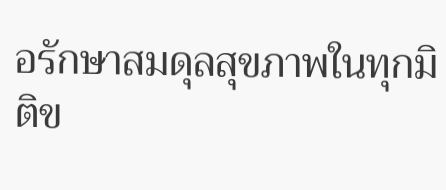อรักษาสมดุลสุขภาพในทุกมิติข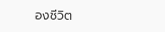องชีวิต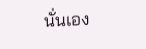นั่นเอง